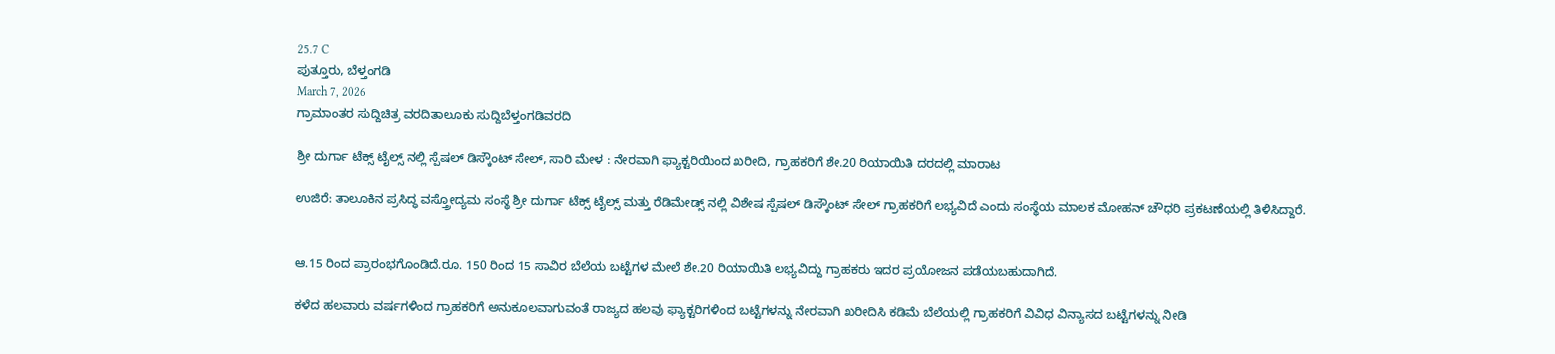25.7 C
ಪುತ್ತೂರು, ಬೆಳ್ತಂಗಡಿ
March 7, 2026
ಗ್ರಾಮಾಂತರ ಸುದ್ದಿಚಿತ್ರ ವರದಿತಾಲೂಕು ಸುದ್ದಿಬೆಳ್ತಂಗಡಿವರದಿ

ಶ್ರೀ ದುರ್ಗಾ ಟೆಕ್ಸ್ ಟೈಲ್ಸ್ ನಲ್ಲಿ ಸ್ಪೆಷಲ್ ಡಿಸ್ಕೌಂಟ್ ಸೇಲ್, ಸಾರಿ ಮೇಳ : ನೇರವಾಗಿ ಫ್ಯಾಕ್ಟರಿಯಿಂದ ಖರೀದಿ, ಗ್ರಾಹಕರಿಗೆ ಶೇ.20 ರಿಯಾಯಿತಿ ದರದಲ್ಲಿ ಮಾರಾಟ

ಉಜಿರೆ: ತಾಲೂಕಿನ ಪ್ರಸಿದ್ಧ ವಸ್ತ್ರೋದ್ಯಮ ಸಂಸ್ಥೆ ಶ್ರೀ ದುರ್ಗಾ ಟೆಕ್ಸ್ ಟೈಲ್ಸ್ ಮತ್ತು ರೆಡಿಮೇಡ್ಸ್ ನಲ್ಲಿ ವಿಶೇಷ ಸ್ಪೆಷಲ್ ಡಿಸ್ಕೌಂಟ್ ಸೇಲ್ ಗ್ರಾಹಕರಿಗೆ ಲಭ್ಯವಿದೆ ಎಂದು ಸಂಸ್ಥೆಯ ಮಾಲಕ ಮೋಹನ್ ಚೌಧರಿ ಪ್ರಕಟಣೆಯಲ್ಲಿ ತಿಳಿಸಿದ್ದಾರೆ.


ಆ.15 ರಿಂದ ಪ್ರಾರಂಭಗೊಂಡಿದೆ.ರೂ. 150 ರಿಂದ 15 ಸಾವಿರ ಬೆಲೆಯ ಬಟ್ಟೆಗಳ ಮೇಲೆ ಶೇ.20 ರಿಯಾಯಿತಿ ಲಭ್ಯವಿದ್ದು ಗ್ರಾಹಕರು ಇದರ ಪ್ರಯೋಜನ ಪಡೆಯಬಹುದಾಗಿದೆ.

ಕಳೆದ ಹಲವಾರು ವರ್ಷಗಳಿಂದ ಗ್ರಾಹಕರಿಗೆ ಅನುಕೂಲವಾಗುವಂತೆ ರಾಜ್ಯದ ಹಲವು ಫ್ಯಾಕ್ಟರಿಗಳಿಂದ ಬಟ್ಟೆಗಳನ್ನು ನೇರವಾಗಿ ಖರೀದಿಸಿ ಕಡಿಮೆ ಬೆಲೆಯಲ್ಲಿ ಗ್ರಾಹಕರಿಗೆ ವಿವಿಧ ವಿನ್ಯಾಸದ ಬಟ್ಟೆಗಳನ್ನು ನೀಡಿ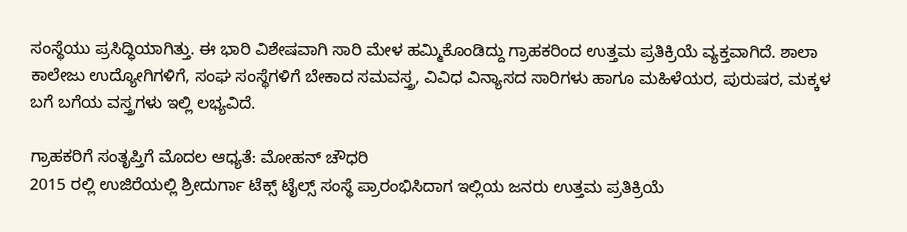ಸಂಸ್ಥೆಯು ಪ್ರಸಿದ್ಧಿಯಾಗಿತ್ತು. ಈ ಭಾರಿ ವಿಶೇಷವಾಗಿ ಸಾರಿ ಮೇಳ ಹಮ್ಮಿಕೊಂಡಿದ್ದು ಗ್ರಾಹಕರಿಂದ ಉತ್ತಮ ಪ್ರತಿಕ್ರಿಯೆ ವ್ಯಕ್ತವಾಗಿದೆ. ಶಾಲಾ ಕಾಲೇಜು ಉದ್ಯೋಗಿಗಳಿಗೆ, ಸಂಘ ಸಂಸ್ಥೆಗಳಿಗೆ ಬೇಕಾದ ಸಮವಸ್ತ್ರ, ವಿವಿಧ ವಿನ್ಯಾಸದ ಸಾರಿಗಳು ಹಾಗೂ ಮಹಿಳೆಯರ, ಪುರುಷರ, ಮಕ್ಕಳ ಬಗೆ ಬಗೆಯ ವಸ್ತ್ರಗಳು ಇಲ್ಲಿ ಲಭ್ಯವಿದೆ.

ಗ್ರಾಹಕರಿಗೆ ಸಂತೃಪ್ತಿಗೆ ಮೊದಲ ಆಧ್ಯತೆ: ಮೋಹನ್ ಚೌಧರಿ
2015 ರಲ್ಲಿ ಉಜಿರೆಯಲ್ಲಿ ಶ್ರೀದುರ್ಗಾ ಟೆಕ್ಸ್ ಟೈಲ್ಸ್ ಸಂಸ್ಥೆ ಪ್ರಾರಂಭಿಸಿದಾಗ ಇಲ್ಲಿಯ ಜನರು ಉತ್ತಮ ಪ್ರತಿಕ್ರಿಯೆ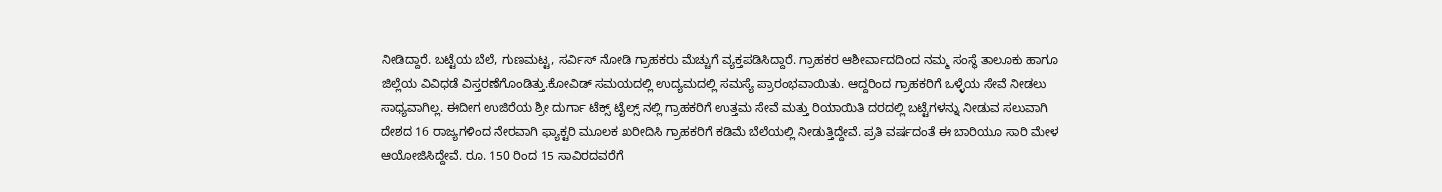ನೀಡಿದ್ದಾರೆ. ಬಟ್ಟೆಯ ಬೆಲೆ, ಗುಣಮಟ್ಟ, ಸರ್ವಿಸ್ ನೋಡಿ ಗ್ರಾಹಕರು ಮೆಚ್ಚುಗೆ ವ್ಯಕ್ತಪಡಿಸಿದ್ದಾರೆ. ಗ್ರಾಹಕರ ಆಶೀರ್ವಾದದಿಂದ ನಮ್ಮ ಸಂಸ್ಥೆ ತಾಲೂಕು ಹಾಗೂ ಜಿಲ್ಲೆಯ ವಿವಿಧಡೆ ವಿಸ್ತರಣೆಗೊಂಡಿತ್ತು.ಕೋವಿಡ್ ಸಮಯದಲ್ಲಿ ಉದ್ಯಮದಲ್ಲಿ ಸಮಸ್ಯೆ ಪ್ರಾರಂಭವಾಯಿತು. ಆದ್ದರಿಂದ ಗ್ರಾಹಕರಿಗೆ ಒಳ್ಳೆಯ ಸೇವೆ ನೀಡಲು ಸಾಧ್ಯವಾಗಿಲ್ಲ. ಈದೀಗ ಉಜಿರೆಯ ಶ್ರೀ ದುರ್ಗಾ ಟೆಕ್ಸ್ ಟೈಲ್ಸ್ ನಲ್ಲಿ ಗ್ರಾಹಕರಿಗೆ ಉತ್ತಮ ಸೇವೆ ಮತ್ತು ರಿಯಾಯಿತಿ ದರದಲ್ಲಿ ಬಟ್ಟೆಗಳನ್ನು ನೀಡುವ ಸಲುವಾಗಿ ದೇಶದ 16 ರಾಜ್ಯಗಳಿಂದ ನೇರವಾಗಿ ಫ್ಯಾಕ್ಟರಿ ಮೂಲಕ ಖರೀದಿಸಿ ಗ್ರಾಹಕರಿಗೆ ಕಡಿಮೆ ಬೆಲೆಯಲ್ಲಿ ನೀಡುತ್ತಿದ್ದೇವೆ. ಪ್ರತಿ ವರ್ಷದಂತೆ ಈ ಬಾರಿಯೂ ಸಾರಿ ಮೇಳ ಆಯೋಜಿಸಿದ್ದೇವೆ. ರೂ. 150 ರಿಂದ 15 ಸಾವಿರದವರೆಗೆ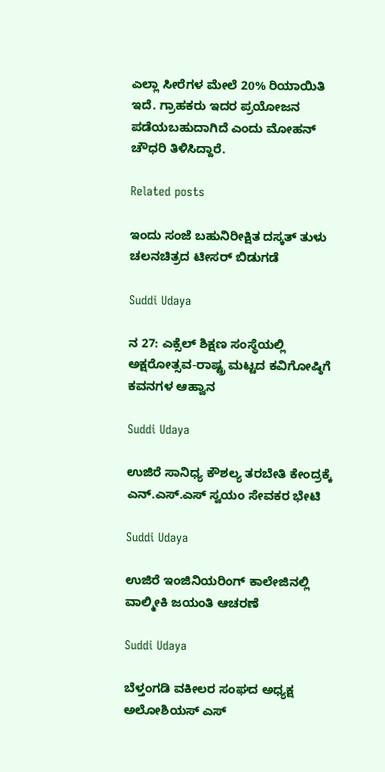ಎಲ್ಲಾ ಸೀರೆಗಳ ಮೇಲೆ 20% ರಿಯಾಯಿತಿ ಇದೆ. ಗ್ರಾಹಕರು ಇದರ ಪ್ರಯೋಜನ ಪಡೆಯಬಹುದಾಗಿದೆ ಎಂದು ಮೋಹನ್ ಚೌಧರಿ ತಿಳಿಸಿದ್ದಾರೆ.

Related posts

ಇಂದು ಸಂಜೆ ಬಹುನಿರೀಕ್ಷಿತ ದಸ್ಕತ್ ತುಳು ಚಲನಚಿತ್ರದ ಟೀಸರ್ ಬಿಡುಗಡೆ

Suddi Udaya

ನ 27: ಎಕ್ಸೆಲ್ ಶಿಕ್ಷಣ ಸಂಸ್ಥೆಯಲ್ಲಿ ಅಕ್ಷರೋತ್ಸವ-ರಾಷ್ಟ್ರ ಮಟ್ಟದ ಕವಿಗೋಷ್ಠಿಗೆ ಕವನಗಳ ಆಹ್ವಾನ

Suddi Udaya

ಉಜಿರೆ ಸಾನಿಧ್ಯ ಕೌಶಲ್ಯ ತರಬೇತಿ ಕೇಂದ್ರಕ್ಕೆ ಎನ್.ಎಸ್.ಎಸ್ ಸ್ವಯಂ ಸೇವಕರ ಭೇಟಿ

Suddi Udaya

ಉಜಿರೆ ಇಂಜಿನಿಯರಿಂಗ್‌ ಕಾಲೇಜಿನಲ್ಲಿ ವಾಲ್ಮೀಕಿ ಜಯಂತಿ ಆಚರಣೆ

Suddi Udaya

ಬೆಳ್ತಂಗಡಿ ವಕೀಲರ ಸಂಘದ ಅಧ್ಯಕ್ಷ ಅಲೋಶಿಯಸ್ ಎಸ್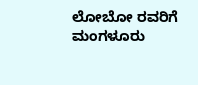ಲೋಬೋ ರವರಿಗೆ ಮಂಗಳೂರು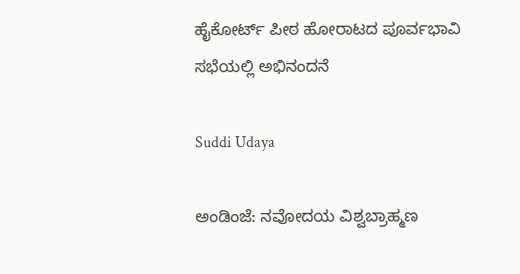ಹೈಕೋರ್ಟ್ ಪೀಠ ಹೋರಾಟದ ಪೂರ್ವಭಾವಿ ಸಭೆಯಲ್ಲಿ ಅಭಿನಂದನೆ

Suddi Udaya

ಅಂಡಿಂಜೆ: ನವೋದಯ ವಿಶ್ವಬ್ರಾಹ್ಮಣ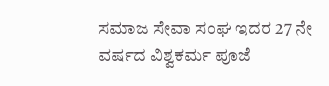ಸಮಾಜ ಸೇವಾ ಸಂಘ ಇದರ 27 ನೇ ವರ್ಷದ ವಿಶ್ವಕರ್ಮ ಪೂಜೆ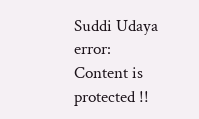Suddi Udaya
error: Content is protected !!